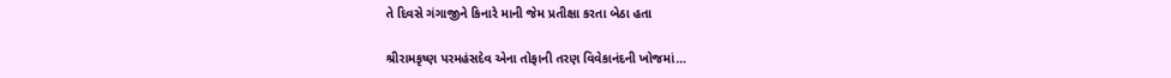તે દિવસે ગંગાજીને કિનારે માની જેમ પ્રતીક્ષા કરતા બેઠા હતા

શ્રીરામકૃષ્ણ પરમહંસદેવ એના તોફાની તરણ વિવેકાનંદની ખોજમાં…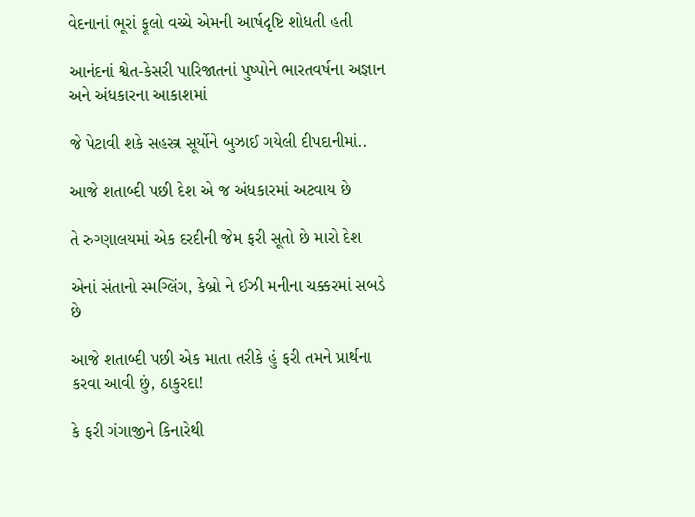વેદનાનાં ભૂરાં ફૂલો વચ્ચે એમની આર્ષદૃષ્ટિ શોધતી હતી

આનંદનાં શ્વેત-કેસરી પારિજાતનાં પુષ્પોને ભારતવર્ષના અજ્ઞાન અને અંધકારના આકાશમાં

જે પેટાવી શકે સહસ્ત્ર સૂર્યોને બુઝાઈ ગયેલી દીપદાનીમાં..

આજે શતાબ્દી પછી દેશ એ જ અંધકારમાં અટવાય છે

તે રુગ્ણાલયમાં એક દરદીની જેમ ફરી સૂતો છે મારો દેશ

એનાં સંતાનો સ્મગ્લિંગ, કેબ્રો ને ઈઝી મનીના ચક્કરમાં સબડે છે

આજે શતાબ્દી પછી એક માતા તરીકે હું ફરી તમને પ્રાર્થના કરવા આવી છું, ઠાકુરદા!

કે ફરી ગંગાજીને કિનારેથી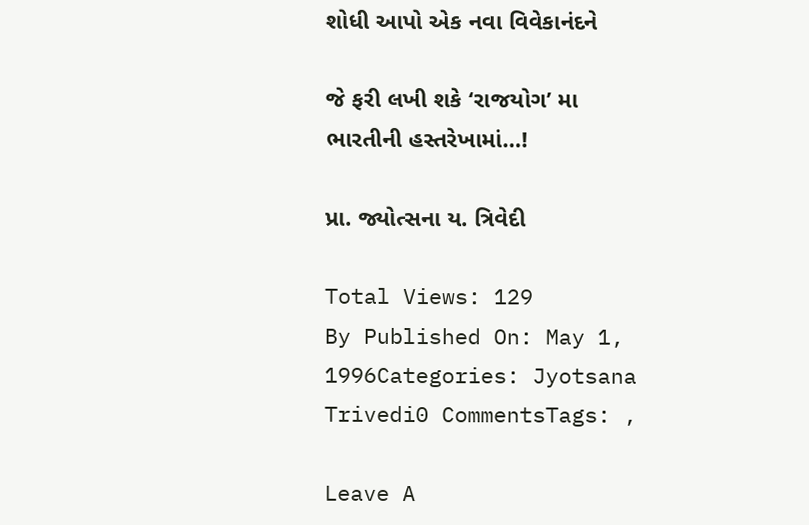શોધી આપો એક નવા વિવેકાનંદને

જે ફરી લખી શકે ‘રાજયોગ’ મા ભારતીની હસ્તરેખામાં…!

પ્રા. જ્યોત્સના ય. ત્રિવેદી

Total Views: 129
By Published On: May 1, 1996Categories: Jyotsana Trivedi0 CommentsTags: ,

Leave A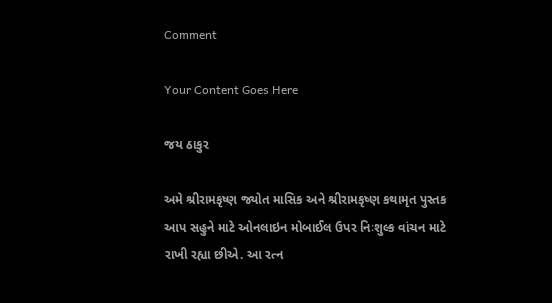Comment

Your Content Goes Here

જય ઠાકુર

અમે શ્રીરામકૃષ્ણ જ્યોત માસિક અને શ્રીરામકૃષ્ણ કથામૃત પુસ્તક આપ સહુને માટે ઓનલાઇન મોબાઈલ ઉપર નિઃશુલ્ક વાંચન માટે રાખી રહ્યા છીએ. આ રત્ન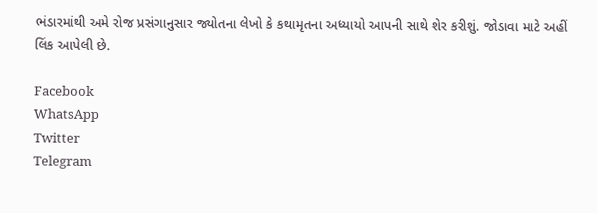ભંડારમાંથી અમે રોજ પ્રસંગાનુસાર જ્યોતના લેખો કે કથામૃતના અધ્યાયો આપની સાથે શેર કરીશું. જોડાવા માટે અહીં લિંક આપેલી છે.

Facebook
WhatsApp
Twitter
Telegram